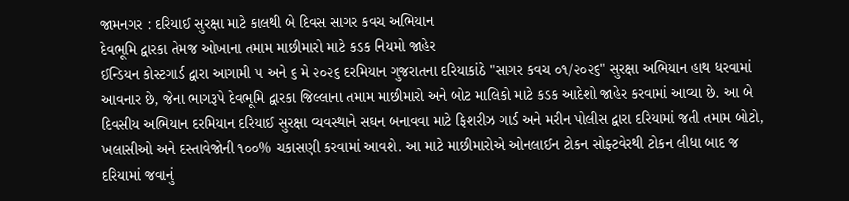જામનગર : દરિયાઈ સુરક્ષા માટે કાલથી બે દિવસ સાગર કવચ અભિયાન
દેવભૂમિ દ્વારકા તેમજ ઓખાના તમામ માછીમારો માટે કડક નિયમો જાહેર
ઈન્ડિયન કોસ્ટગાર્ડ દ્વારા આગામી ૫ અને ૬ મે ૨૦૨૬ દરમિયાન ગુજરાતના દરિયાકાંઠે "સાગર કવચ ૦૧/૨૦૨૬" સુરક્ષા અભિયાન હાથ ધરવામાં આવનાર છે, જેના ભાગરૂપે દેવભૂમિ દ્વારકા જિલ્લાના તમામ માછીમારો અને બોટ માલિકો માટે કડક આદેશો જાહેર કરવામાં આવ્યા છે. આ બે દિવસીય અભિયાન દરમિયાન દરિયાઈ સુરક્ષા વ્યવસ્થાને સઘન બનાવવા માટે ફિશરીઝ ગાર્ડ અને મરીન પોલીસ દ્વારા દરિયામાં જતી તમામ બોટો, ખલાસીઓ અને દસ્તાવેજોની ૧૦૦% ચકાસણી કરવામાં આવશે. આ માટે માછીમારોએ ઓનલાઈન ટોકન સોફ્ટવેરથી ટોકન લીધા બાદ જ દરિયામાં જવાનું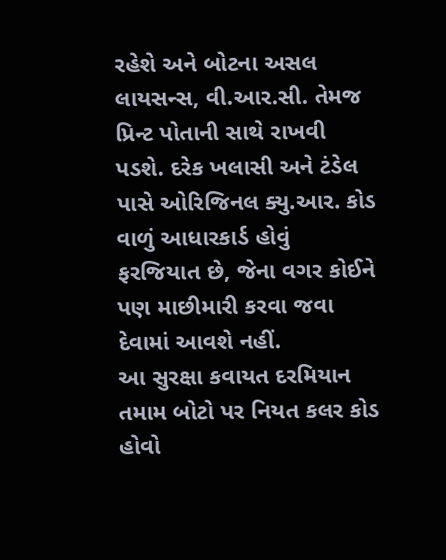રહેશે અને બોટના અસલ લાયસન્સ, વી.આર.સી. તેમજ પ્રિન્ટ પોતાની સાથે રાખવી પડશે. દરેક ખલાસી અને ટંડેલ પાસે ઓરિજિનલ ક્યુ.આર. કોડ વાળું આધારકાર્ડ હોવું ફરજિયાત છે, જેના વગર કોઈને પણ માછીમારી કરવા જવા દેવામાં આવશે નહીં.
આ સુરક્ષા કવાયત દરમિયાન તમામ બોટો પર નિયત કલર કોડ હોવો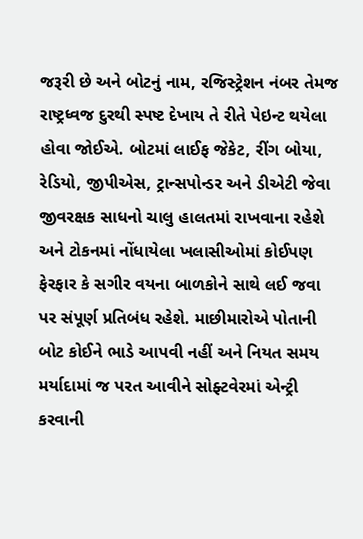જરૂરી છે અને બોટનું નામ, રજિસ્ટ્રેશન નંબર તેમજ રાષ્ટ્રધ્વજ દુરથી સ્પષ્ટ દેખાય તે રીતે પેઇન્ટ થયેલા હોવા જોઈએ. બોટમાં લાઈફ જેકેટ, રીંગ બોયા, રેડિયો, જીપીએસ, ટ્રાન્સપોન્ડર અને ડીએટી જેવા જીવરક્ષક સાધનો ચાલુ હાલતમાં રાખવાના રહેશે અને ટોકનમાં નોંધાયેલા ખલાસીઓમાં કોઈપણ ફેરફાર કે સગીર વયના બાળકોને સાથે લઈ જવા પર સંપૂર્ણ પ્રતિબંધ રહેશે. માછીમારોએ પોતાની બોટ કોઈને ભાડે આપવી નહીં અને નિયત સમય મર્યાદામાં જ પરત આવીને સોફ્ટવેરમાં એન્ટ્રી કરવાની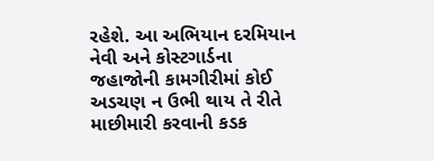રહેશે. આ અભિયાન દરમિયાન નેવી અને કોસ્ટગાર્ડના જહાજોની કામગીરીમાં કોઈ અડચણ ન ઉભી થાય તે રીતે માછીમારી કરવાની કડક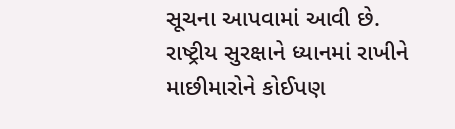સૂચના આપવામાં આવી છે.
રાષ્ટ્રીય સુરક્ષાને ધ્યાનમાં રાખીને માછીમારોને કોઈપણ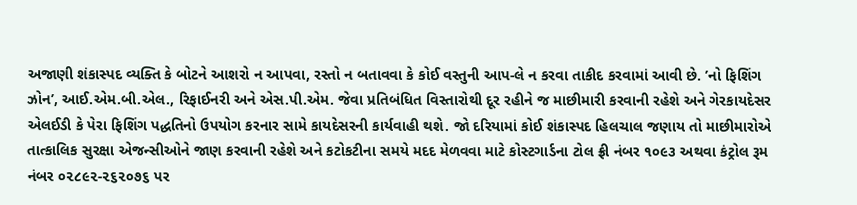અજાણી શંકાસ્પદ વ્યક્તિ કે બોટને આશરો ન આપવા, રસ્તો ન બતાવવા કે કોઈ વસ્તુની આપ-લે ન કરવા તાકીદ કરવામાં આવી છે. ’નો ફિશિંગ ઝોન’, આઈ.એમ.બી.એલ., રિફાઈનરી અને એસ.પી.એમ. જેવા પ્રતિબંધિત વિસ્તારોથી દૂર રહીને જ માછીમારી કરવાની રહેશે અને ગેરકાયદેસર એલઈડી કે પેરા ફિશિંગ પદ્ધતિનો ઉપયોગ કરનાર સામે કાયદેસરની કાર્યવાહી થશે. જો દરિયામાં કોઈ શંકાસ્પદ હિલચાલ જણાય તો માછીમારોએ તાત્કાલિક સુરક્ષા એજન્સીઓને જાણ કરવાની રહેશે અને કટોકટીના સમયે મદદ મેળવવા માટે કોસ્ટગાર્ડના ટોલ ફ્રી નંબર ૧૦૯૩ અથવા કંટ્રોલ રૂમ નંબર ૦૨૮૯૨-૨૬૨૦૭૬ પર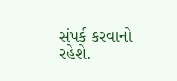સંપર્ક કરવાનો રહેશે.